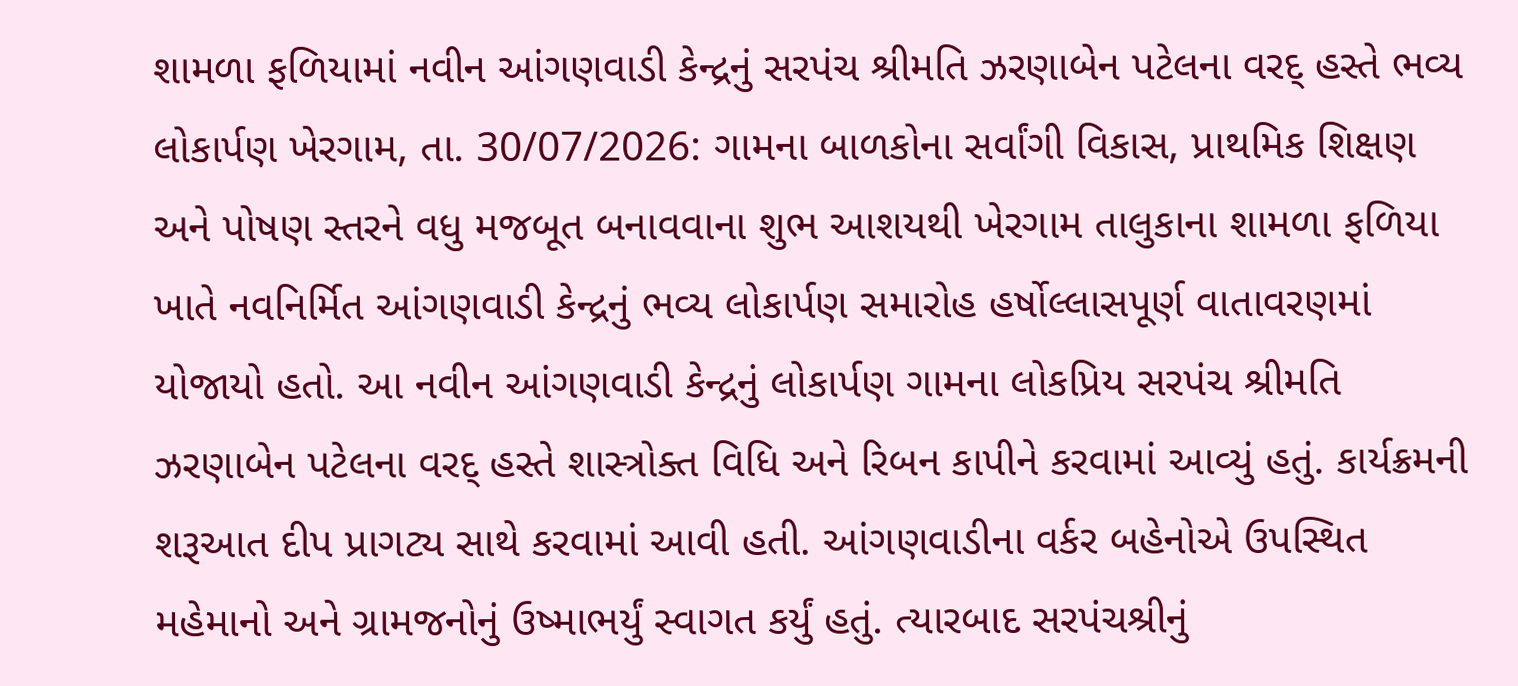શામળા ફળિયામાં નવીન આંગણવાડી કેન્દ્રનું સરપંચ શ્રીમતિ ઝરણાબેન પટેલના વરદ્ હસ્તે ભવ્ય લોકાર્પણ ખેરગામ, તા. 30/07/2026: ગામના બાળકોના સર્વાંગી વિકાસ, પ્રાથમિક શિક્ષણ અને પોષણ સ્તરને વધુ મજબૂત બનાવવાના શુભ આશયથી ખેરગામ તાલુકાના શામળા ફળિયા ખાતે નવનિર્મિત આંગણવાડી કેન્દ્રનું ભવ્ય લોકાર્પણ સમારોહ હર્ષોલ્લાસપૂર્ણ વાતાવરણમાં યોજાયો હતો. આ નવીન આંગણવાડી કેન્દ્રનું લોકાર્પણ ગામના લોકપ્રિય સરપંચ શ્રીમતિ ઝરણાબેન પટેલના વરદ્ હસ્તે શાસ્ત્રોક્ત વિધિ અને રિબન કાપીને કરવામાં આવ્યું હતું. કાર્યક્રમની શરૂઆત દીપ પ્રાગટ્ય સાથે કરવામાં આવી હતી. આંગણવાડીના વર્કર બહેનોએ ઉપસ્થિત મહેમાનો અને ગ્રામજનોનું ઉષ્માભર્યું સ્વાગત કર્યું હતું. ત્યારબાદ સરપંચશ્રીનું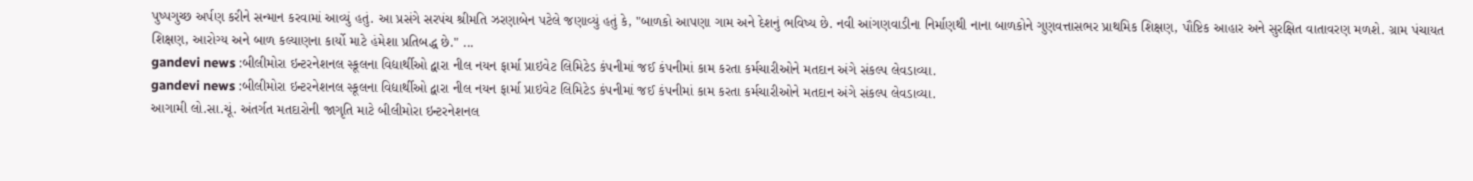પુષ્પગુચ્છ અર્પણ કરીને સન્માન કરવામાં આવ્યું હતું. આ પ્રસંગે સરપંચ શ્રીમતિ ઝરણાબેન પટેલે જણાવ્યું હતું કે, "બાળકો આપણા ગામ અને દેશનું ભવિષ્ય છે. નવી આંગણવાડીના નિર્માણથી નાના બાળકોને ગુણવત્તાસભર પ્રાથમિક શિક્ષણ, પૌષ્ટિક આહાર અને સુરક્ષિત વાતાવરણ મળશે. ગ્રામ પંચાયત શિક્ષણ, આરોગ્ય અને બાળ કલ્યાણના કાર્યો માટે હંમેશા પ્રતિબદ્ધ છે." ...
gandevi news :બીલીમોરા ઇન્ટરનેશનલ સ્કૂલના વિદ્યાર્થીઓ દ્વારા નીલ નયન ફાર્મા પ્રાઇવેટ લિમિટેડ કંપનીમાં જઈ કંપનીમાં કામ કરતા કર્મચારીઓને મતદાન અંગે સંકલ્પ લેવડાવ્યા.
gandevi news :બીલીમોરા ઇન્ટરનેશનલ સ્કૂલના વિદ્યાર્થીઓ દ્વારા નીલ નયન ફાર્મા પ્રાઇવેટ લિમિટેડ કંપનીમાં જઈ કંપનીમાં કામ કરતા કર્મચારીઓને મતદાન અંગે સંકલ્પ લેવડાવ્યા.
આગામી લો.સા.ચૂં. અંતર્ગત મતદારોની જાગૃતિ માટે બીલીમોરા ઇન્ટરનેશનલ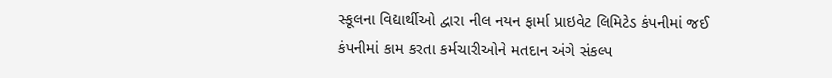સ્કૂલના વિદ્યાર્થીઓ દ્વારા નીલ નયન ફાર્મા પ્રાઇવેટ લિમિટેડ કંપનીમાં જઈ કંપનીમાં કામ કરતા કર્મચારીઓને મતદાન અંગે સંકલ્પ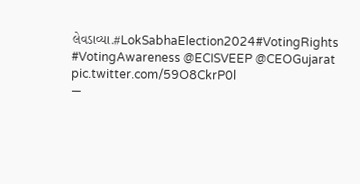લેવડાવ્યા.#LokSabhaElection2024#VotingRights #VotingAwareness @ECISVEEP @CEOGujarat pic.twitter.com/59O8CkrP0l
—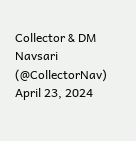Collector & DM Navsari (@CollectorNav) April 23, 2024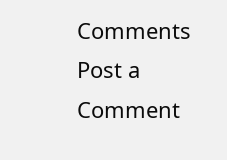Comments
Post a Comment